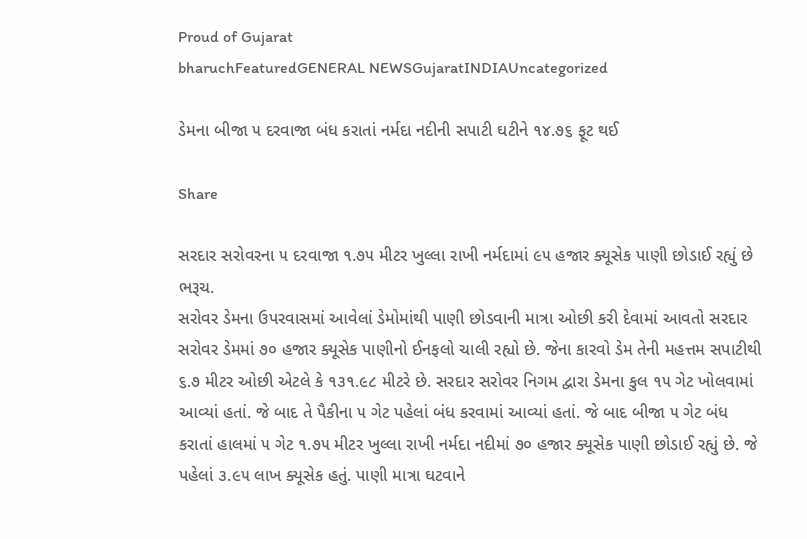Proud of Gujarat
bharuchFeaturedGENERAL NEWSGujaratINDIAUncategorized

ડેમના બીજા ૫ દરવાજા બંધ કરાતાં નર્મદા નદીની સપાટી ઘટીને ૧૪.૭૬ ફૂટ થઈ

Share

સરદાર સરોવરના ૫ દરવાજા ૧.૭૫ મીટર ખુલ્લા રાખી નર્મદામાં ૯૫ હજાર ક્યૂસેક પાણી છોડાઈ રહ્યું છે
ભરૂચ.
સરોવર ડેમના ઉપરવાસમાં આવેલાં ડેમોમાંથી પાણી છોડવાની માત્રા ઓછી કરી દેવામાં આવતો સરદાર સરોવર ડેમમાં ૭૦ હજાર ક્યૂસેક પાણીનો ઈનફલો ચાલી રહ્યો છે. જેના કારવો ડેમ તેની મહત્તમ સપાટીથી ૬.૭ મીટર ઓછી એટલે કે ૧૩૧.૯૮ મીટરે છે. સરદાર સરોવર નિગમ દ્વારા ડેમના કુલ ૧૫ ગેટ ખોલવામાં આવ્યાં હતાં. જે બાદ તે પૈકીના ૫ ગેટ પહેલાં બંધ કરવામાં આવ્યાં હતાં. જે બાદ બીજા ૫ ગેટ બંધ કરાતાં હાલમાં ૫ ગેટ ૧.૭૫ મીટર ખુલ્લા રાખી નર્મદા નદીમાં ૭૦ હજાર ક્યૂસેક પાણી છોડાઈ રહ્યું છે. જે પહેલાં ૩.૯૫ લાખ ક્યૂસેક હતું. પાણી માત્રા ઘટવાને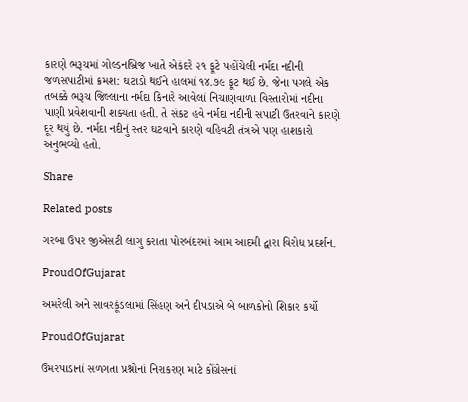કારણે ભરૂચમાં ગોલ્ડનબ્રિજ ખાતે એકંદરે ૨૧ ફૂટે પહોંચેલી નર્મદા નદીની જળસપાટીમાં ક્રમશ: ઘટાડો થઈને હાલમાં ૧૪.૭૯ ફૂટ થઈ છે. જેના પગલે એક તબક્કે ભરૂચ જિલ્લાના નર્મદા કિનારે આવેલાં નિચાણવાળા વિસ્તારોમાં નદીના પાણી પ્રવેશવાની શક્યતા હતી. તે સંકટ હવે નર્મદા નદીની સપાટી ઉતરવાને કારણે દૂર થયું છે. નર્મદા નદીનું સ્તર ઘટવાને કારણે વહિવટી તંત્રએ પણ હાશકારો અનુભવ્યો હતો.

Share

Related posts

ગરબા ઉપર જીએસટી લાગુ કરાતા પોરબંદરમાં આમ આદમી દ્વારા વિરોધ પ્રદર્શન.

ProudOfGujarat

અમરેલી અને સાવરકૂંડલામાં સિંહણ અને દીપડાએ બે બાળકોનો શિકાર કર્યો

ProudOfGujarat

ઉમરપાડાનાં સળગતા પ્રશ્નોનાં નિરાકરણ માટે કોંગ્રેસનાં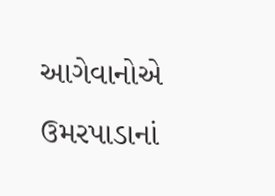આગેવાનોએ ઉમરપાડાનાં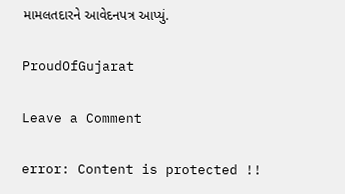મામલતદારને આવેદનપત્ર આપ્યું.

ProudOfGujarat

Leave a Comment

error: Content is protected !!